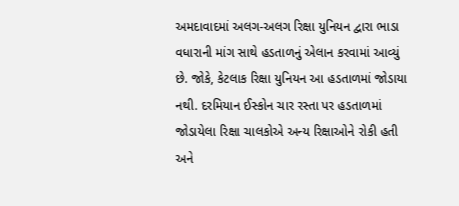અમદાવાદમાં અલગ-અલગ રિક્ષા યુનિયન દ્વારા ભાડા વધારાની માંગ સાથે હડતાળનું એલાન કરવામાં આવ્યું છે. જોકે, કેટલાક રિક્ષા યુનિયન આ હડતાળમાં જોડાયા નથી. દરમિયાન ઈસ્કોન ચાર રસ્તા પર હડતાળમાં જોડાયેલા રિક્ષા ચાલકોએ અન્ય રિક્ષાઓને રોકી હતી અને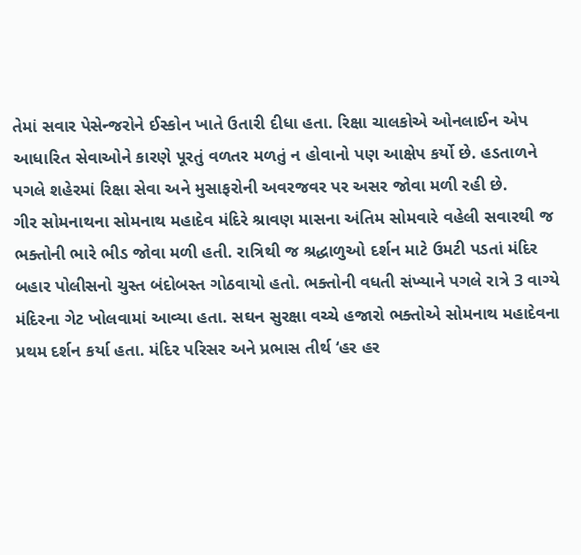તેમાં સવાર પેસેન્જરોને ઈસ્કોન ખાતે ઉતારી દીધા હતા. રિક્ષા ચાલકોએ ઓનલાઈન એપ આધારિત સેવાઓને કારણે પૂરતું વળતર મળતું ન હોવાનો પણ આક્ષેપ કર્યો છે. હડતાળને પગલે શહેરમાં રિક્ષા સેવા અને મુસાફરોની અવરજવર પર અસર જોવા મળી રહી છે.
ગીર સોમનાથના સોમનાથ મહાદેવ મંદિરે શ્રાવણ માસના અંતિમ સોમવારે વહેલી સવારથી જ ભક્તોની ભારે ભીડ જોવા મળી હતી. રાત્રિથી જ શ્રદ્ધાળુઓ દર્શન માટે ઉમટી પડતાં મંદિર બહાર પોલીસનો ચુસ્ત બંદોબસ્ત ગોઠવાયો હતો. ભક્તોની વધતી સંખ્યાને પગલે રાત્રે 3 વાગ્યે મંદિરના ગેટ ખોલવામાં આવ્યા હતા. સઘન સુરક્ષા વચ્ચે હજારો ભક્તોએ સોમનાથ મહાદેવના પ્રથમ દર્શન કર્યા હતા. મંદિર પરિસર અને પ્રભાસ તીર્થ ‘હર હર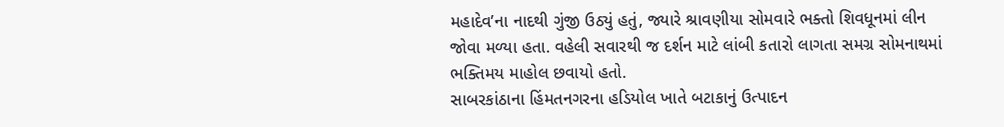મહાદેવ’ના નાદથી ગુંજી ઉઠ્યું હતું, જ્યારે શ્રાવણીયા સોમવારે ભક્તો શિવધૂનમાં લીન જોવા મળ્યા હતા. વહેલી સવારથી જ દર્શન માટે લાંબી કતારો લાગતા સમગ્ર સોમનાથમાં ભક્તિમય માહોલ છવાયો હતો.
સાબરકાંઠાના હિંમતનગરના હડિયોલ ખાતે બટાકાનું ઉત્પાદન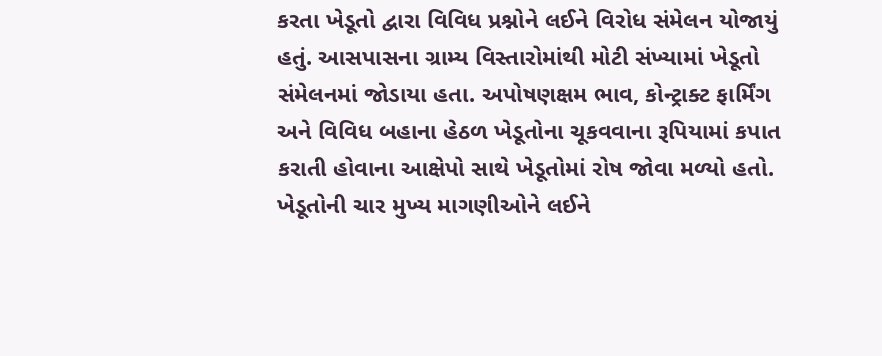કરતા ખેડૂતો દ્વારા વિવિધ પ્રશ્નોને લઈને વિરોધ સંમેલન યોજાયું હતું. આસપાસના ગ્રામ્ય વિસ્તારોમાંથી મોટી સંખ્યામાં ખેડૂતો સંમેલનમાં જોડાયા હતા. અપોષણક્ષમ ભાવ, કોન્ટ્રાક્ટ ફાર્મિંગ અને વિવિધ બહાના હેઠળ ખેડૂતોના ચૂકવવાના રૂપિયામાં કપાત કરાતી હોવાના આક્ષેપો સાથે ખેડૂતોમાં રોષ જોવા મળ્યો હતો. ખેડૂતોની ચાર મુખ્ય માગણીઓને લઈને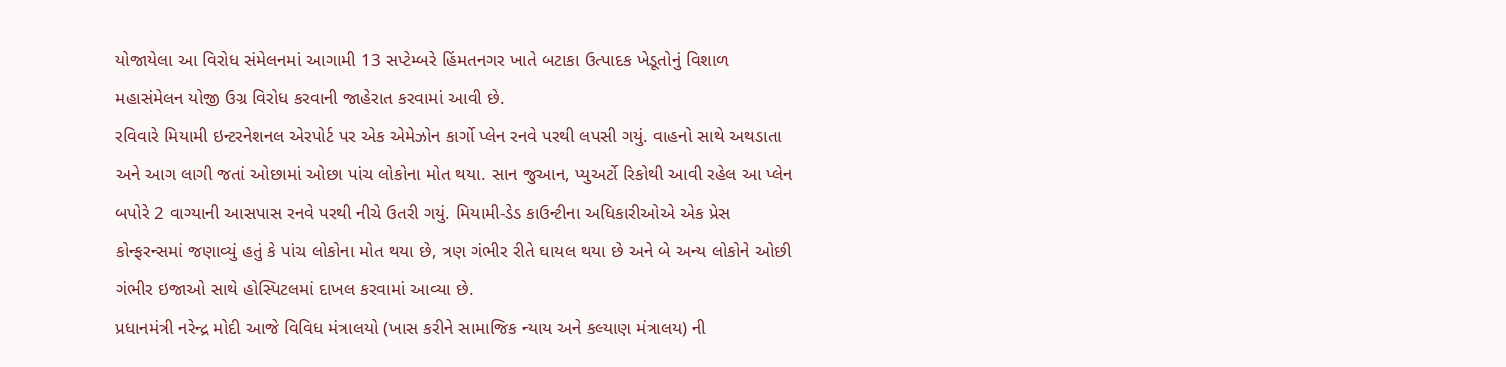યોજાયેલા આ વિરોધ સંમેલનમાં આગામી 13 સપ્ટેમ્બરે હિંમતનગર ખાતે બટાકા ઉત્પાદક ખેડૂતોનું વિશાળ મહાસંમેલન યોજી ઉગ્ર વિરોધ કરવાની જાહેરાત કરવામાં આવી છે.
રવિવારે મિયામી ઇન્ટરનેશનલ એરપોર્ટ પર એક એમેઝોન કાર્ગો પ્લેન રનવે પરથી લપસી ગયું. વાહનો સાથે અથડાતા અને આગ લાગી જતાં ઓછામાં ઓછા પાંચ લોકોના મોત થયા. સાન જુઆન, પ્યુઅર્ટો રિકોથી આવી રહેલ આ પ્લેન બપોરે 2 વાગ્યાની આસપાસ રનવે પરથી નીચે ઉતરી ગયું. મિયામી-ડેડ કાઉન્ટીના અધિકારીઓએ એક પ્રેસ કોન્ફરન્સમાં જણાવ્યું હતું કે પાંચ લોકોના મોત થયા છે, ત્રણ ગંભીર રીતે ઘાયલ થયા છે અને બે અન્ય લોકોને ઓછી ગંભીર ઇજાઓ સાથે હોસ્પિટલમાં દાખલ કરવામાં આવ્યા છે.
પ્રધાનમંત્રી નરેન્દ્ર મોદી આજે વિવિધ મંત્રાલયો (ખાસ કરીને સામાજિક ન્યાય અને કલ્યાણ મંત્રાલય) ની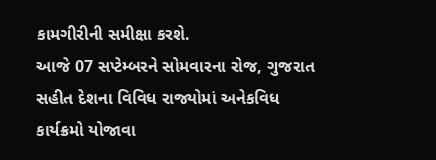કામગીરીની સમીક્ષા કરશે.
આજે 07 સપ્ટેમ્બરને સોમવારના રોજ, ગુજરાત સહીત દેશના વિવિધ રાજ્યોમાં અનેકવિધ કાર્યક્રમો યોજાવા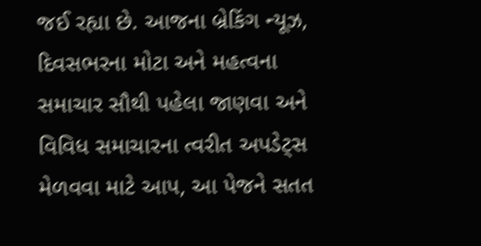જઈ રહ્યા છે. આજના બ્રેકિંગ ન્યૂઝ, દિવસભરના મોટા અને મહત્વના સમાચાર સૌથી પહેલા જાણવા અને વિવિધ સમાચારના ત્વરીત અપડેટ્સ મેળવવા માટે આપ, આ પેજને સતત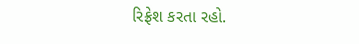રિફ્રેશ કરતા રહો.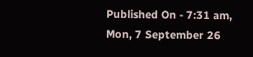Published On - 7:31 am, Mon, 7 September 26